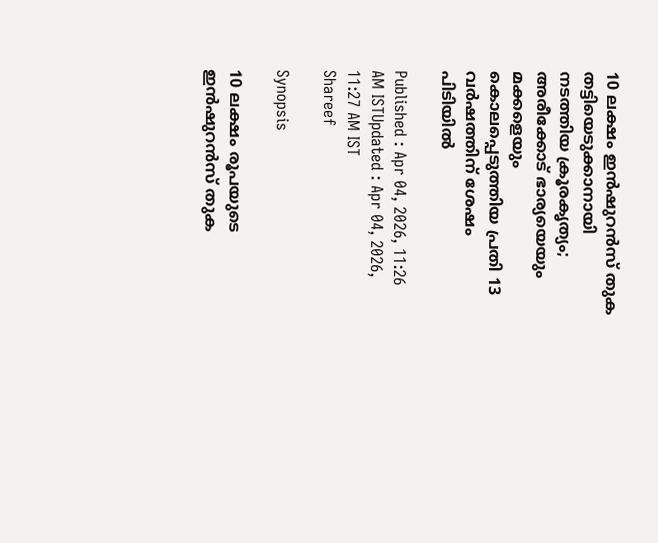10 ലക്ഷം ഇന്‍ഷുറന്‍സ് തുക തട്ടിയെടുക്കാനായി നടത്തിയ ക്രൂരകൃത്യം; അരീക്കോട് ഭാര്യയെയും മക്കളെയും കൊലപ്പെടുത്തിയ പ്രതി 13 വര്‍ഷത്തിന് ശേഷം പിടിയില്‍

Published : Apr 04, 2026, 11:26 AM ISTUpdated : Apr 04, 2026, 11:27 AM IST
Shareef

Synopsis

10 ലക്ഷം രൂപയുടെ ഇന്‍ഷുറന്‍സ് തുക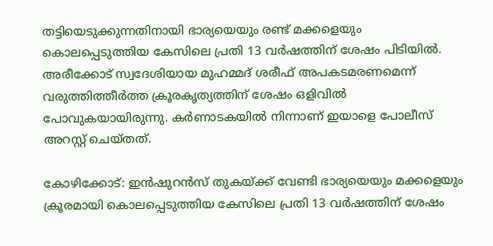തട്ടിയെടുക്കുന്നതിനായി ഭാര്യയെയും രണ്ട് മക്കളെയും കൊലപ്പെടുത്തിയ കേസിലെ പ്രതി 13 വര്‍ഷത്തിന് ശേഷം പിടിയില്‍. അരീക്കോട് സ്വദേശിയായ മുഹമ്മദ് ശരീഫ് അപകടമരണമെന്ന് വരുത്തിത്തീര്‍ത്ത ക്രൂരകൃത്യത്തിന് ശേഷം ഒളിവില്‍ പോവുകയായിരുന്നു. കര്‍ണാടകയില്‍ നിന്നാണ് ഇയാളെ പോലീസ് അറസ്റ്റ് ചെയ്തത്.

കോഴിക്കോട്: ഇന്‍ഷുറന്‍സ് തുകയ്ക്ക് വേണ്ടി ഭാര്യയെയും മക്കളെയും ക്രൂരമായി കൊലപ്പെടുത്തിയ കേസിലെ പ്രതി 13 വര്‍ഷത്തിന് ശേഷം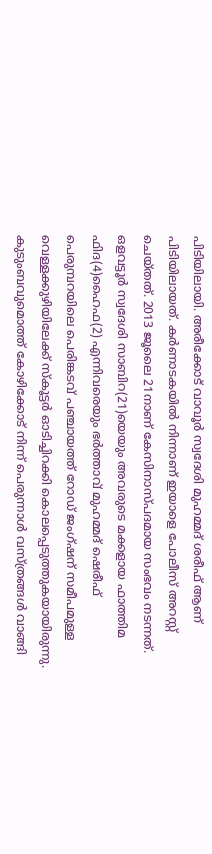പിടിയിലായി. അരീക്കോട് വാവൂര്‍ സ്വദേശി മുഹമ്മദ് ശരീഫ് ആണ് പിടിയിലായത്. കര്‍ണാടകയില്‍ നിന്നാണ് ഇയാളെ പോലീസ് അറസ്റ്റ് ചെയ്തത്. 2013 ജൂലൈ 21നാണ് കേസിനാസ്പദമായ സംഭവം നടന്നത്. ഒളവട്ടൂര്‍ സ്വദേശി സാബിറ(21)യെയും അവരുടെ മക്കളായ ഫാത്തിമ ഫിദ(4)ഹൈഫ(2) എന്നിവരെയും ഭര്‍ത്താവ് മുഹമ്മദ് ഷെരീഫ് പെരുമ്പറയിലെ പെരിങ്കടവ് പഞ്ചായത്ത് റോഡ് ജംഗ്ഷന് സമീപമുള്ള വെള്ളക്കുഴിയിലേക്ക് സ്‌കൂട്ടര്‍ ഓടിച്ചിറക്കി കൊലപ്പെടുത്തുകയായിരുന്നു. കുടുംബവുമൊത്ത് കോഴിക്കോട് നിന്ന് പെരുന്നാള്‍ വസ്ത്രങ്ങള്‍ വാങ്ങി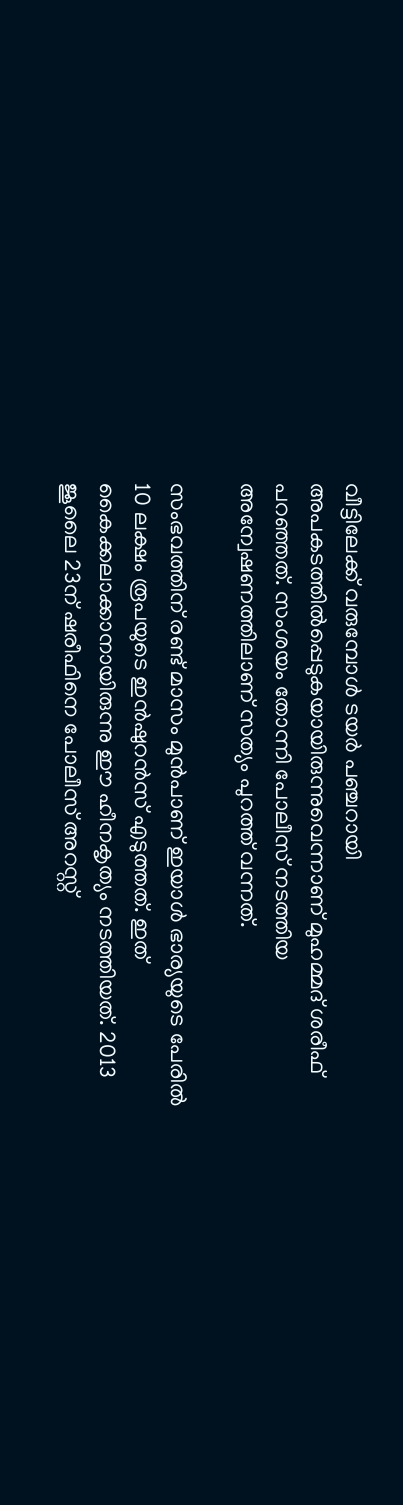വീട്ടിലേക്ക് വരുമ്പോള്‍ ടയര്‍ പഞ്ചറായി അപകടത്തില്‍പ്പെടുകയായിരുന്നുവെന്നാണ് മുഹമ്മദ് ശരീഫ് പറഞ്ഞത്. സംശയം തോന്നി പോലീസ് നടത്തിയ അന്വേഷണത്തിലാണ് സത്യം പുറത്ത് വന്നത്.

സംഭവത്തിന് രണ്ട് മാസം മുന്‍പാണ് ഇയാള്‍ ഭാര്യയുടെ പേരില്‍ 10 ലക്ഷം രൂപയുടെ ഇന്‍ഷുറന്‍സ് എടുത്തത്. ഇത് കൈക്കലാക്കാനായിരുന്നു ഈ ഹീനകൃത്യം നടത്തിയത്. 2013 ജൂലൈ 23ന് ഷരീഫിനെ പോലീസ് അറസ്റ്റ്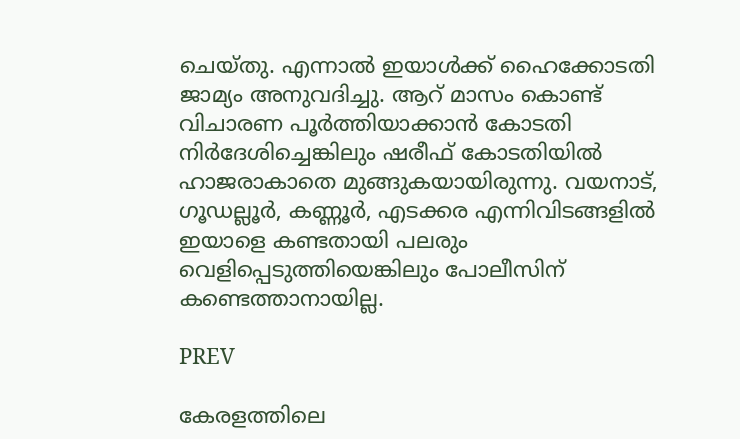ചെയ്തു. എന്നാല്‍ ഇയാള്‍ക്ക് ഹൈക്കോടതി ജാമ്യം അനുവദിച്ചു. ആറ് മാസം കൊണ്ട് വിചാരണ പൂര്‍ത്തിയാക്കാന്‍ കോടതി നിര്‍ദേശിച്ചെങ്കിലും ഷരീഫ് കോടതിയില്‍ ഹാജരാകാതെ മുങ്ങുകയായിരുന്നു. വയനാട്, ഗൂഡല്ലൂര്‍, കണ്ണൂര്‍, എടക്കര എന്നിവിടങ്ങളില്‍ ഇയാളെ കണ്ടതായി പലരും വെളിപ്പെടുത്തിയെങ്കിലും പോലീസിന് കണ്ടെത്താനായില്ല.

PREV

കേരളത്തിലെ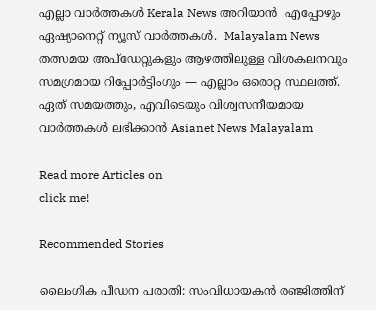എല്ലാ വാർത്തകൾ Kerala News അറിയാൻ  എപ്പോഴും ഏഷ്യാനെറ്റ് ന്യൂസ് വാർത്തകൾ.  Malayalam News   തത്സമയ അപ്‌ഡേറ്റുകളും ആഴത്തിലുള്ള വിശകലനവും സമഗ്രമായ റിപ്പോർട്ടിംഗും — എല്ലാം ഒരൊറ്റ സ്ഥലത്ത്. ഏത് സമയത്തും, എവിടെയും വിശ്വസനീയമായ വാർത്തകൾ ലഭിക്കാൻ Asianet News Malayalam

Read more Articles on
click me!

Recommended Stories

ലൈംഗിക പീഡന പരാതി: സംവിധായകൻ രഞ്ജിത്തിന്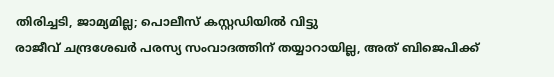തിരിച്ചടി, ജാമ്യമില്ല; പൊലീസ് കസ്റ്റഡിയിൽ വിട്ടു
രാജീവ് ചന്ദ്രശേഖർ പരസ്യ സംവാദത്തിന് തയ്യാറായില്ല, അത് ബിജെപിക്ക്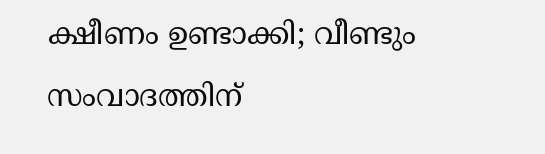ക്ഷീണം ഉണ്ടാക്കി; വീണ്ടും സംവാദത്തിന്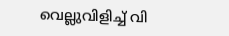വെല്ലുവിളിച്ച് വി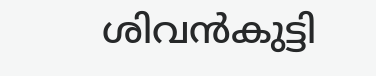ശിവൻകുട്ടി